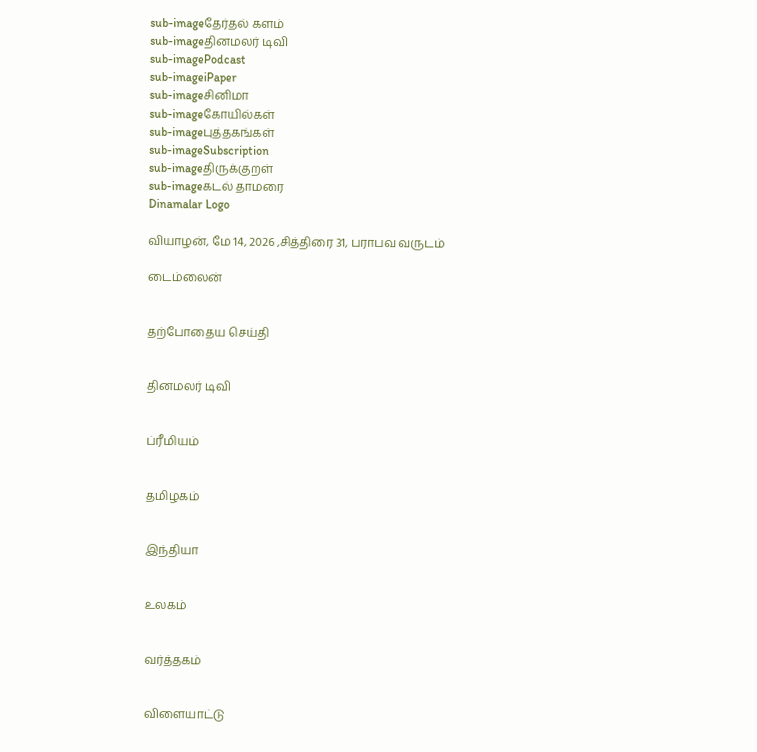sub-imageதேர்தல் களம்
sub-imageதினமலர் டிவி
sub-imagePodcast
sub-imageiPaper
sub-imageசினிமா
sub-imageகோயில்கள்
sub-imageபுத்தகங்கள்
sub-imageSubscription
sub-imageதிருக்குறள்
sub-imageகடல் தாமரை
Dinamalar Logo

வியாழன், மே 14, 2026 ,சித்திரை 31, பராபவ வருடம்

டைம்லைன்


தற்போதைய செய்தி


தினமலர் டிவி


ப்ரீமியம்


தமிழகம்


இந்தியா


உலகம்


வர்த்தகம்


விளையாட்டு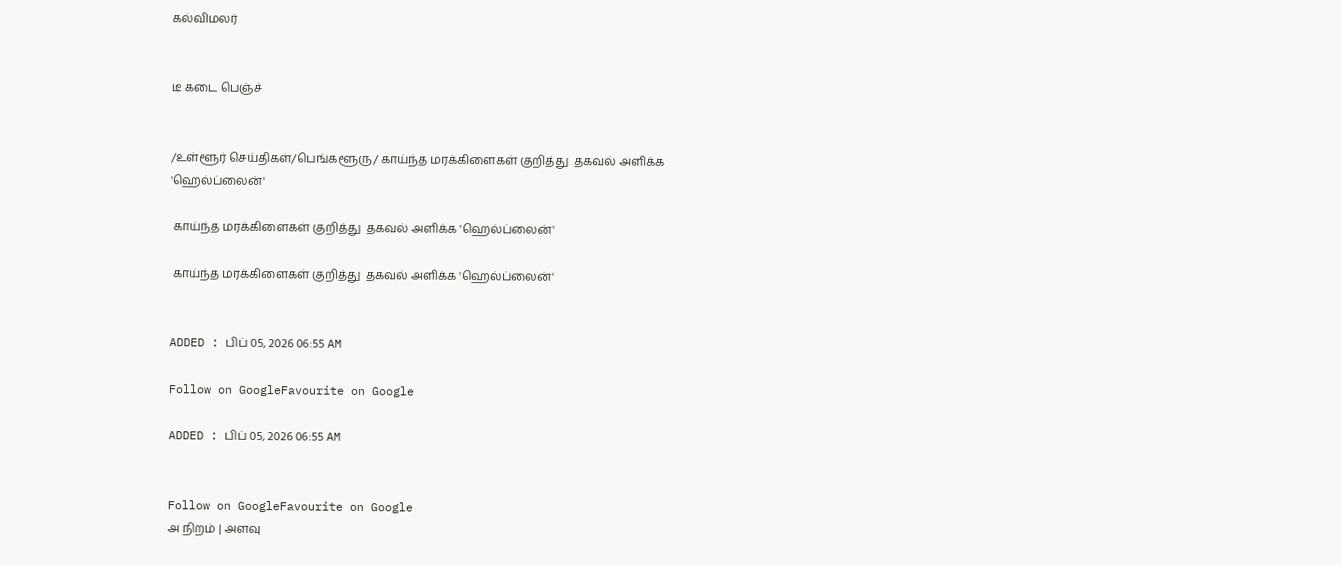கல்விமலர்


டீ கடை பெஞ்ச்


/உள்ளூர் செய்திகள்/பெங்களூரு/ காய்ந்த மரக்கிளைகள் குறித்து  தகவல் அளிக்க 'ஹெல்ப்லைன்'

 காய்ந்த மரக்கிளைகள் குறித்து  தகவல் அளிக்க 'ஹெல்ப்லைன்'

 காய்ந்த மரக்கிளைகள் குறித்து  தகவல் அளிக்க 'ஹெல்ப்லைன்'


ADDED : பிப் 05, 2026 06:55 AM

Follow on GoogleFavourite on Google

ADDED : பிப் 05, 2026 06:55 AM


Follow on GoogleFavourite on Google
அ நிறம் | அளவு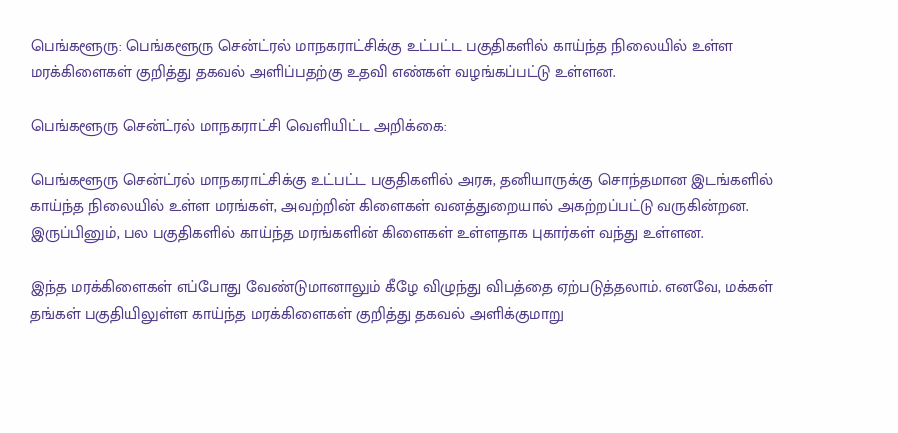பெங்களூரு: பெங்களூரு சென்ட்ரல் மாநகராட்சிக்கு உட்பட்ட பகுதிகளில் காய்ந்த நிலையில் உள்ள மரக்கிளைகள் குறித்து தகவல் அளிப்பதற்கு உதவி எண்கள் வழங்கப்பட்டு உள்ளன.

பெங்களூரு சென்ட்ரல் மாநகராட்சி வெளியிட்ட அறிக்கை:

பெங்களூரு சென்ட்ரல் மாநகராட்சிக்கு உட்பட்ட பகுதிகளில் அரசு, தனியாருக்கு சொந்தமான இடங்களில் காய்ந்த நிலையில் உள்ள மரங்கள், அவற்றின் கிளைகள் வனத்துறையால் அகற்றப்பட்டு வருகின்றன. இருப்பினும், பல பகுதிகளில் காய்ந்த மரங்களின் கிளைகள் உள்ளதாக புகார்கள் வந்து உள்ளன.

இந்த மரக்கிளைகள் எப்போது வேண்டுமானாலும் கீழே விழுந்து விபத்தை ஏற்படுத்தலாம். எனவே, மக்கள் தங்கள் பகுதியிலுள்ள காய்ந்த மரக்கிளைகள் குறித்து தகவல் அளிக்குமாறு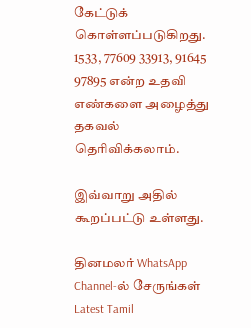கேட்டுக் கொள்ளப்படுகிறது. 1533, 77609 33913, 91645 97895 என்ற உதவி எண்களை அழைத்து தகவல் தெரிவிக்கலாம்.

இவ்வாறு அதில் கூறப்பட்டு உள்ளது.

தினமலர் WhatsApp Channel-ல் சேருங்கள்
Latest Tamil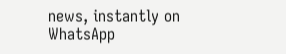news, instantly on WhatsApp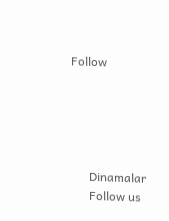Follow





      Dinamalar
      Follow us